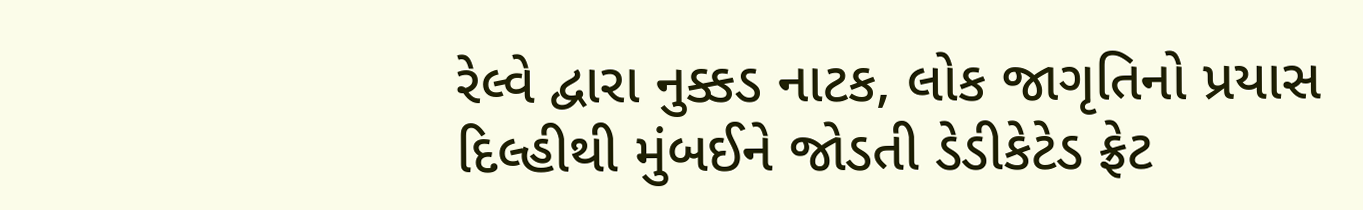રેલ્વે દ્વારા નુક્કડ નાટક, લોક જાગૃતિનો પ્રયાસ
દિલ્હીથી મુંબઈને જોડતી ડેડીકેટેડ ફ્રેટ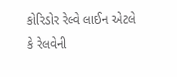કોરિડોર રેલ્વે લાઈન એટલે કે રેલવેની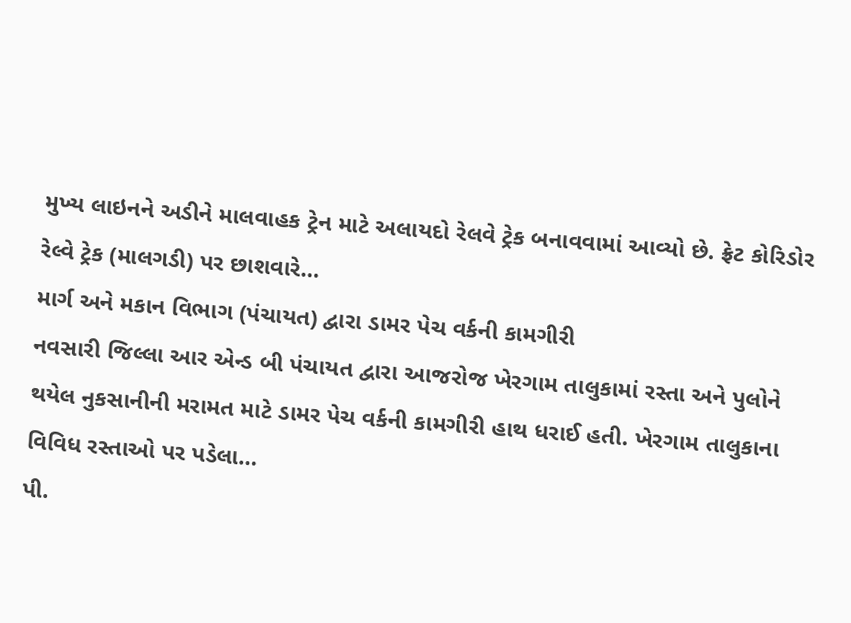મુખ્ય લાઇનને અડીને માલવાહક ટ્રેન માટે અલાયદો રેલવે ટ્રેક બનાવવામાં આવ્યો છે. ફ્રેટ કોરિડોર રેલ્વે ટ્રેક (માલગડી) પર છાશવારે…
માર્ગ અને મકાન વિભાગ (પંચાયત) દ્વારા ડામર પેચ વર્કની કામગીરી
નવસારી જિલ્લા આર એન્ડ બી પંચાયત દ્વારા આજરોજ ખેરગામ તાલુકામાં રસ્તા અને પુલોને થયેલ નુકસાનીની મરામત માટે ડામર પેચ વર્કની કામગીરી હાથ ધરાઈ હતી. ખેરગામ તાલુકાના વિવિધ રસ્તાઓ પર પડેલા…
પી.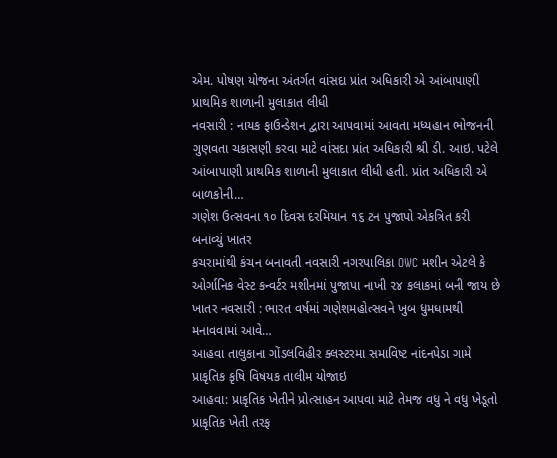એમ. પોષણ યોજના અંતર્ગત વાંસદા પ્રાંત અધિકારી એ આંબાપાણી પ્રાથમિક શાળાની મુલાકાત લીધી
નવસારી : નાયક ફાઉન્ડેશન દ્વારા આપવામાં આવતા મધ્યહાન ભોજનની ગુણવતા ચકાસણી કરવા માટે વાંસદા પ્રાંત અધિકારી શ્રી ડી. આઇ. પટેલે આંબાપાણી પ્રાથમિક શાળાની મુલાકાત લીધી હતી. પ્રાંત અધિકારી એ બાળકોની…
ગણેશ ઉત્સવના ૧૦ દિવસ દરમિયાન ૧૬ ટન પુજાપો એકત્રિત કરી બનાવ્યું ખાતર
કચરામાંથી કંચન બનાવતી નવસારી નગરપાલિકા OWC મશીન એટલે કે ઓર્ગાનિક વેસ્ટ કન્વર્ટર મશીનમાં પુજાપા નાખી ૨૪ કલાકમાં બની જાય છે ખાતર નવસારી : ભારત વર્ષમાં ગણેશમહોત્સવને ખુબ ધુમધામથી મનાવવામાં આવે…
આહવા તાલુકાના ગોંડલવિહીર ક્લસ્ટરમા સમાવિષ્ટ નાંદનપેડા ગામે પ્રાકૃતિક કૃષિ વિષયક તાલીમ યોજાઇ
આહવા: પ્રાકૃતિક ખેતીને પ્રોત્સાહન આપવા માટે તેમજ વધુ ને વધુ ખેડૂતો પ્રાકૃતિક ખેતી તરફ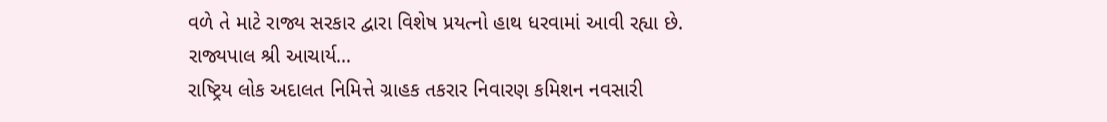વળે તે માટે રાજ્ય સરકાર દ્વારા વિશેષ પ્રયત્નો હાથ ધરવામાં આવી રહ્યા છે. રાજ્યપાલ શ્રી આચાર્ય…
રાષ્ટ્રિય લોક અદાલત નિમિત્તે ગ્રાહક તકરાર નિવારણ કમિશન નવસારી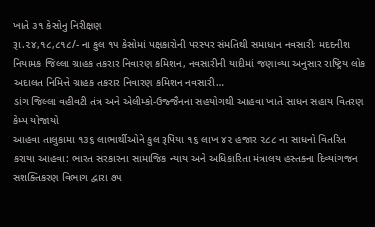ખાતે ૩૧ કેસોનુ નિરીક્ષણ
રૂા.૨૪,૧૮,૮૧૮/- ના કુલ ૧૫ કેસોમાં પક્ષકારોની પરસ્પર સંમતિથી સમાધાન નવસારીઃ મદદનીશ નિયામક જિલ્લા ગ્રાહક તકરાર નિવારણ કમિશન, નવસારીની યાદીમાં જણાવ્યા અનુસાર રાષ્ટ્રિય લોક અદાલત નિમિત્તે ગ્રાહક તકરાર નિવારણ કમિશન નવસારી…
ડાંગ જિલ્લા વહીવટી તંત્ર અને એલીમ્કો-ઉજ્જૈનના સહયોગથી આહવા ખાતે સાધન સહાય વિતરણ કેમ્પ યોજાયો
આહવા તાલુકામા ૧૩૬ લાભાર્થીઓને કુલ રૂપિયા ૧૬ લાખ ૪૨ હજાર ૨૮૮ ના સાધનો વિતરિત કરાયા આહવા: ભારત સરકારના સામાજિક ન્યાય અને અધિકારિતા મંત્રાલય હસ્તકના દિવ્યાંગજન સશક્તિકરણ વિભાગ દ્વારા ૭૫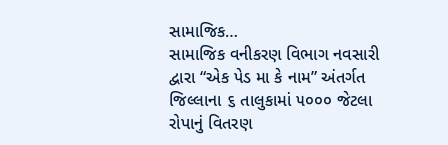સામાજિક…
સામાજિક વનીકરણ વિભાગ નવસારી દ્વારા “એક પેડ મા કે નામ” અંતર્ગત જિલ્લાના ૬ તાલુકામાં ૫૦૦૦ જેટલા રોપાનું વિતરણ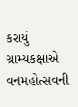કરાયું
ગ્રામ્યકક્ષાએ વનમહોત્સવની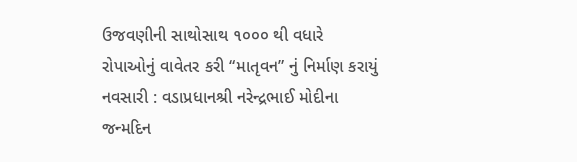ઉજવણીની સાથોસાથ ૧૦૦૦ થી વધારે રોપાઓનું વાવેતર કરી “માતૃવન” નું નિર્માણ કરાયું નવસારી : વડાપ્રધાનશ્રી નરેન્દ્રભાઈ મોદીના જન્મદિન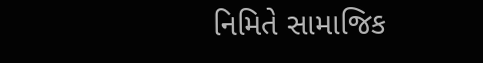નિમિતે સામાજિક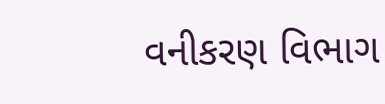વનીકરણ વિભાગ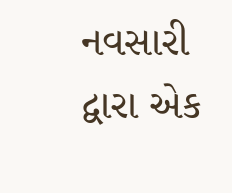નવસારી દ્વારા એક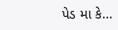પેડ મા કે…